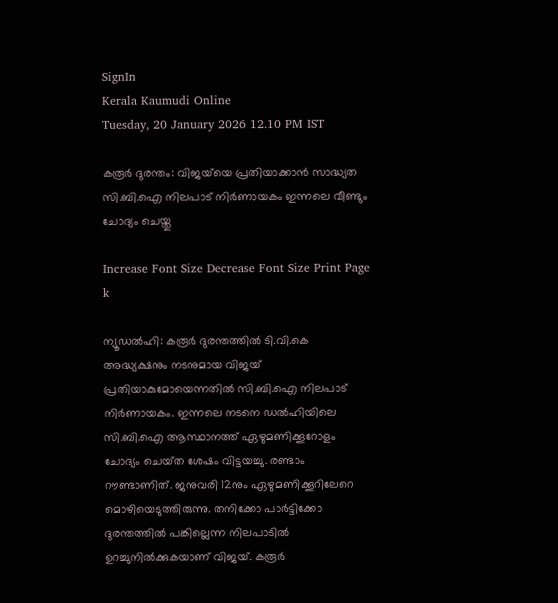SignIn
Kerala Kaumudi Online
Tuesday, 20 January 2026 12.10 PM IST

കരൂർ ദുരന്തം: വിജയ്‌യെ പ്രതിയാക്കാൻ സാദ്ധ്യത സി.ബി.ഐ നിലപാട് നിർണായകം ഇന്നലെ വീണ്ടും ചോദ്യം ചെയ്തു

Increase Font Size Decrease Font Size Print Page
k

ന്യൂഡൽഹി: കരൂർ ദുരന്തത്തിൽ ടി.വി.കെ അദ്ധ്യക്ഷനും നടനുമായ വിജയ്‌ പ്രതിയാകുമോയെന്നതിൽ സി.ബി.ഐ നിലപാട് നിർണായകം. ഇന്നലെ നടനെ ഡൽഹിയിലെ സി.ബി.ഐ ആസ്ഥാനത്ത് ഏഴുമണിക്കൂറോളം ചോദ്യം ചെയ്‌ത ശേഷം വിട്ടയച്ചു. രണ്ടാം റൗണ്ടാണിത്. ജനുവരി 12നും ഏഴുമണിക്കൂറിലേറെ മൊഴിയെടുത്തിരുന്നു. തനിക്കോ പാ‌ർട്ടിക്കോ ദുരന്തത്തിൽ പങ്കില്ലെന്ന നിലപാടിൽ ഉറച്ചുനിൽക്കുകയാണ് വിജയ്. കരൂർ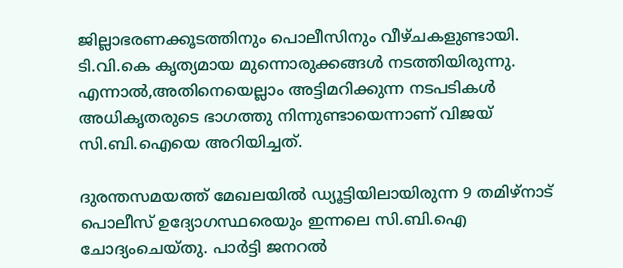ജില്ലാഭരണക്കൂടത്തിനും പൊലീസിനും വീഴ്ചകളുണ്ടായി. ടി.വി.കെ കൃത്യമായ മുന്നൊരുക്കങ്ങൾ നടത്തിയിരുന്നു. എന്നാൽ,അതിനെയെല്ലാം അട്ടിമറിക്കുന്ന നടപടികൾ അധികൃതരുടെ ഭാഗത്തു നിന്നുണ്ടായെന്നാണ് വിജയ് സി.ബി.ഐയെ അറിയിച്ചത്.

ദുരന്തസമയത്ത് മേഖലയിൽ ഡ്യൂട്ടിയിലായിരുന്ന 9 തമിഴ്നാട് പൊലീസ് ഉദ്യോഗസ്ഥരെയും ഇന്നലെ സി.ബി.ഐ ചോദ്യംചെയ്‌തു. പാർട്ടി ജനറൽ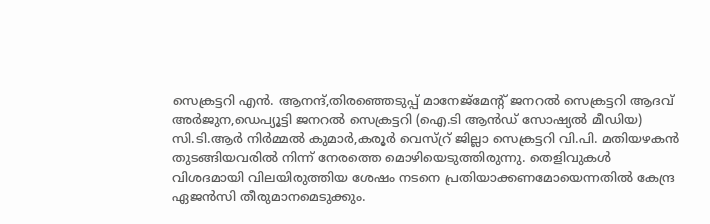സെക്രട്ടറി എൻ. ആനന്ദ്,തിരഞ്ഞെടുപ്പ് മാനേജ്മേന്റ് ജനറൽ സെക്രട്ടറി ആദവ് അ‌ർജുന,ഡെപ്യൂട്ടി ജനറൽ സെക്രട്ടറി (ഐ.ടി ആൻഡ് സോഷ്യൽ മീഡിയ) സി.ടി.ആർ നിർമ്മൽ കുമാർ,കരൂർ വെസ്റ്ര് ജില്ലാ സെക്രട്ടറി വി.പി. മതിയഴകൻ തുടങ്ങിയവരിൽ നിന്ന് നേരത്തെ മൊഴിയെടുത്തിരുന്നു. തെളിവുകൾ വിശദമായി വിലയിരുത്തിയ ശേഷം നടനെ പ്രതിയാക്കണമോയെന്നതിൽ കേന്ദ്ര ഏജൻസി തീരുമാനമെടുക്കും.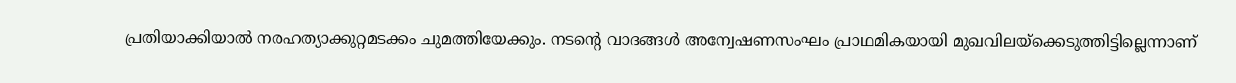പ്രതിയാക്കിയാൽ നരഹത്യാക്കുറ്റമടക്കം ചുമത്തിയേക്കും. നടന്റെ വാദങ്ങൾ അന്വേഷണസംഘം പ്രാഥമികയായി മുഖവിലയ്‌ക്കെടുത്തിട്ടില്ലെന്നാണ്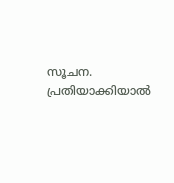സൂചന. പ്രതിയാക്കിയാൽ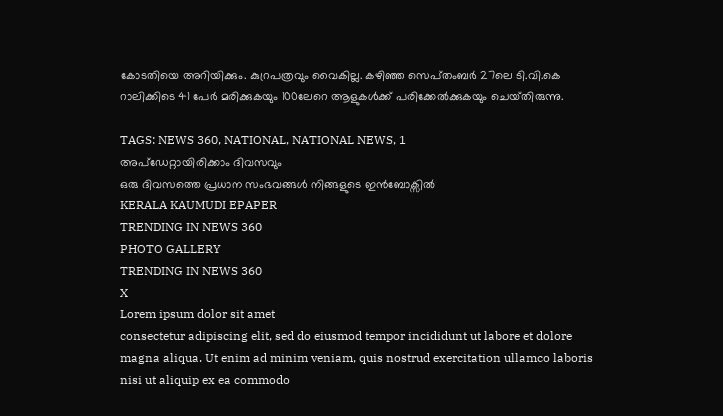കോടതിയെ അറിയിക്കും. കുറ്രപത്രവും വൈകില്ല. കഴിഞ്ഞ സെപ്‌തംബർ 27ലെ ടി.വി.കെ റാലിക്കിടെ 41 പേർ മരിക്കുകയും 100ലേറെ ആളുകൾക്ക് പരിക്കേൽക്കുകയും ചെയ്‌തിരുന്നു.

TAGS: NEWS 360, NATIONAL, NATIONAL NEWS, 1
അപ്ഡേറ്റായിരിക്കാം ദിവസവും
ഒരു ദിവസത്തെ പ്രധാന സംഭവങ്ങൾ നിങ്ങളുടെ ഇൻബോക്സിൽ
KERALA KAUMUDI EPAPER
TRENDING IN NEWS 360
PHOTO GALLERY
TRENDING IN NEWS 360
X
Lorem ipsum dolor sit amet
consectetur adipiscing elit, sed do eiusmod tempor incididunt ut labore et dolore magna aliqua. Ut enim ad minim veniam, quis nostrud exercitation ullamco laboris nisi ut aliquip ex ea commodo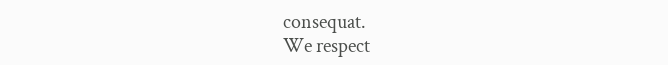consequat.
We respect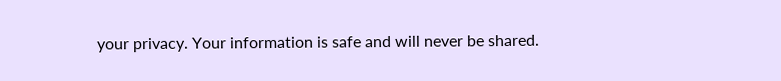your privacy. Your information is safe and will never be shared.